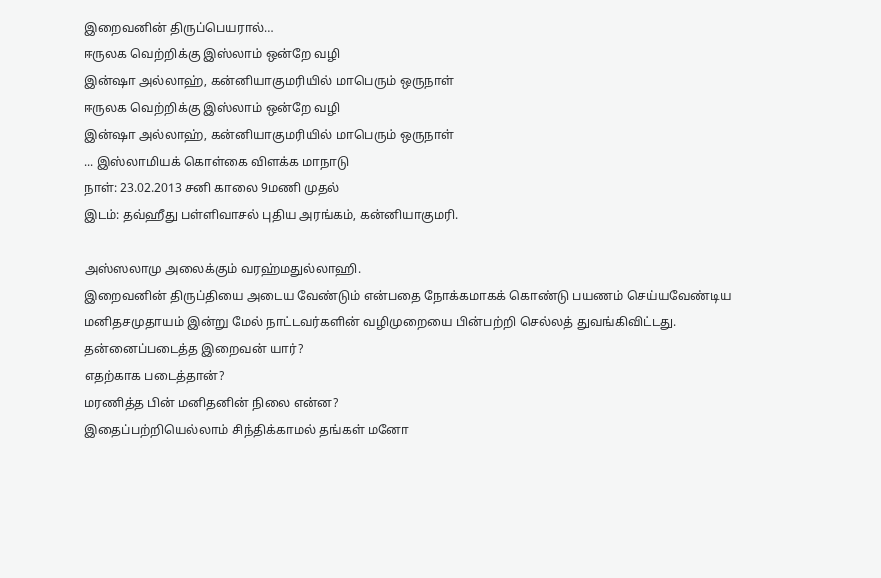இறைவனின் திருப்பெயரால்…
ஈருலக வெற்றிக்கு இஸ்லாம் ஒன்றே வழி
இன்ஷா அல்லாஹ், கன்னியாகுமரியில் மாபெரும் ஒருநாள்
ஈருலக வெற்றிக்கு இஸ்லாம் ஒன்றே வழி
இன்ஷா அல்லாஹ், கன்னியாகுமரியில் மாபெரும் ஒருநாள்
... இஸ்லாமியக் கொள்கை விளக்க மாநாடு
நாள்: 23.02.2013 சனி காலை 9மணி முதல்
இடம்: தவ்ஹீது பள்ளிவாசல் புதிய அரங்கம், கன்னியாகுமரி.

அஸ்ஸலாமு அலைக்கும் வரஹ்மதுல்லாஹி.
இறைவனின் திருப்தியை அடைய வேண்டும் என்பதை நோக்கமாகக் கொண்டு பயணம் செய்யவேண்டிய மனிதசமுதாயம் இன்று மேல் நாட்டவர்களின் வழிமுறையை பின்பற்றி செல்லத் துவங்கிவிட்டது.
தன்னைப்படைத்த இறைவன் யார்?
எதற்காக படைத்தான்?
மரணித்த பின் மனிதனின் நிலை என்ன?
இதைப்பற்றியெல்லாம் சிந்திக்காமல் தங்கள் மனோ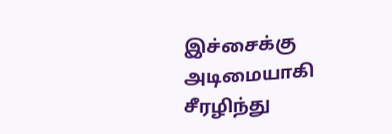இச்சைக்கு அடிமையாகி சீரழிந்து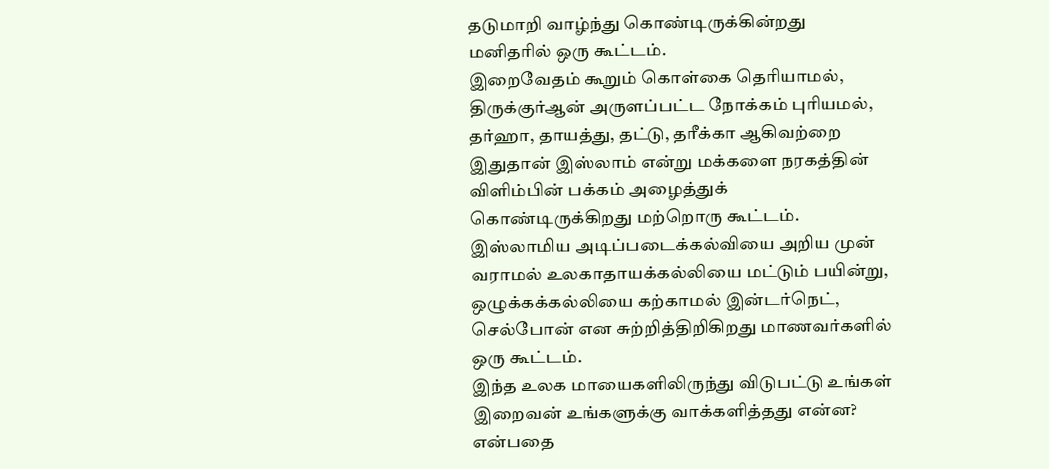தடுமாறி வாழ்ந்து கொண்டிருக்கின்றது மனிதரில் ஒரு கூட்டம்.
இறைவேதம் கூறும் கொள்கை தெரியாமல், திருக்குர்ஆன் அருளப்பட்ட நோக்கம் புரியமல், தர்ஹா, தாயத்து, தட்டு, தரீக்கா ஆகிவற்றை இதுதான் இஸ்லாம் என்று மக்களை நரகத்தின் விளிம்பின் பக்கம் அழைத்துக் கொண்டிருக்கிறது மற்றொரு கூட்டம்.
இஸ்லாமிய அடிப்படைக்கல்வியை அறிய முன் வராமல் உலகாதாயக்கல்லியை மட்டும் பயின்று, ஒழுக்கக்கல்லியை கற்காமல் இன்டர்நெட், செல்போன் என சுற்றித்திறிகிறது மாணவர்களில் ஒரு கூட்டம்.
இந்த உலக மாயைகளிலிருந்து விடுபட்டு உங்கள் இறைவன் உங்களுக்கு வாக்களித்தது என்ன? என்பதை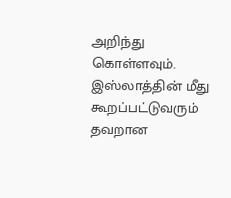அறிந்து கொள்ளவும்.
இஸ்லாத்தின் மீது கூறப்பட்டுவரும் தவறான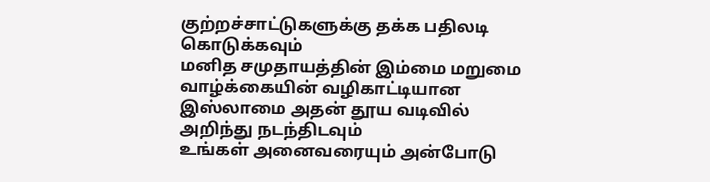குற்றச்சாட்டுகளுக்கு தக்க பதிலடி கொடுக்கவும்
மனித சமுதாயத்தின் இம்மை மறுமை வாழ்க்கையின் வழிகாட்டியான இஸ்லாமை அதன் தூய வடிவில் அறிந்து நடந்திடவும்
உங்கள் அனைவரையும் அன்போடு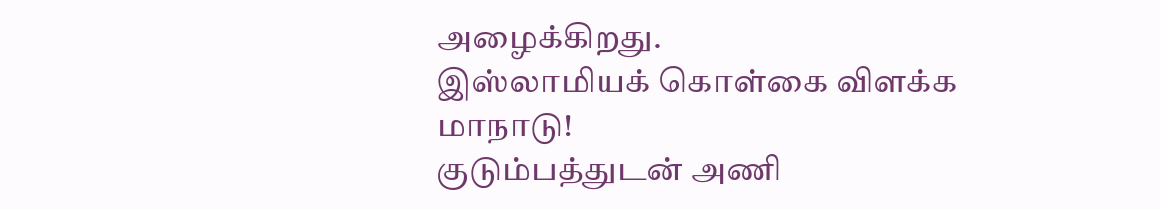அழைக்கிறது.
இஸ்லாமியக் கொள்கை விளக்க மாநாடு!
குடும்பத்துடன் அணி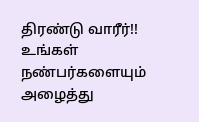திரண்டு வாரீர்!!
உங்கள் நண்பர்களையும் அழைத்து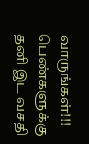வாருங்கள்!!!
பெண்களுக்கு தனி இட வசதி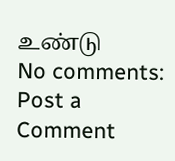உண்டு
No comments:
Post a Comment